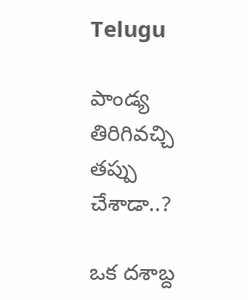Telugu

పాండ్య తిరిగివచ్చి తప్పు చేశాడా..?

ఒక దశాబ్ద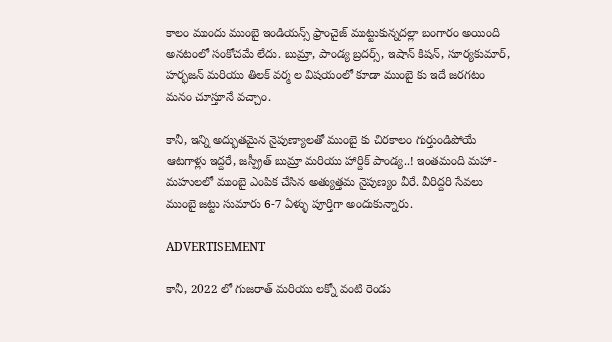కాలం ముందు ముంబై ఇండియన్స్ ఫ్రాంచైజ్ ముట్టుకున్నదల్లా బంగారం అయింది అనటంలో సంకోచమే లేదు. బుమ్రా, పాండ్య బ్రదర్స్, ఇషాన్ కిషన్, సూర్యకుమార్, హర్భజన్ మరియు తిలక్ వర్మ ల విషయంలో కూడా ముంబై కు ఇదే జరగటం మనం చూస్తూనే వచ్చాం.

కానీ, ఇన్ని అద్భుతమైన నైపుణ్యాలతో ముంబై కు చిరకాలం గుర్తుండిపోయే ఆటగాళ్లు ఇద్దరే, జస్ప్రీత్ బుమ్రా మరియు హార్దిక్ పాండ్య..! ఇంతమంది మహా-మహులలో ముంబై ఎంపిక చేసిన అత్యుత్తమ నైపుణ్యం వీరే. వీరిద్దరి సేవలు ముంబై జట్టు సుమారు 6-7 ఏళ్ళు పూర్తిగా అందుకున్నారు.

ADVERTISEMENT

కానీ, 2022 లో గుజరాత్ మరియు లక్నో వంటి రెండు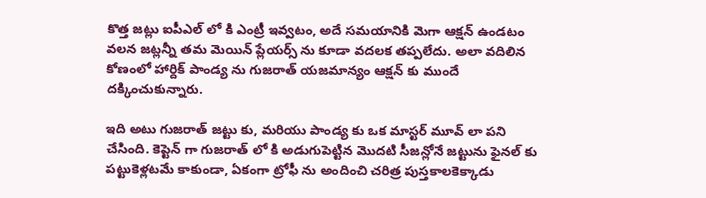కొత్త జట్లు ఐపీఎల్ లో కి ఎంట్రీ ఇవ్వటం, అదే సమయానికి మెగా ఆక్షన్ ఉండటం వలన జట్లన్నీ తమ మెయిన్ ప్లేయర్స్ ను కూడా వదలక తప్పలేదు. అలా వదిలిన కోణంలో హార్దిక్ పాండ్య ను గుజరాత్ యజమాన్యం ఆక్షన్ కు ముందే దక్కించుకున్నారు.

ఇది అటు గుజరాత్ జట్టు కు, మరియు పాండ్య కు ఒక మాస్టర్ మూవ్ లా పని చేసింది. కెప్టెన్ గా గుజరాత్ లో కి అడుగుపెట్టిన మొదటి సీజన్లోనే జట్టును ఫైనల్ కు పట్టుకెళ్లటమే కాకుండా, ఏకంగా ట్రోఫీ ను అందించి చరిత్ర పుస్తకాలకెక్కాడు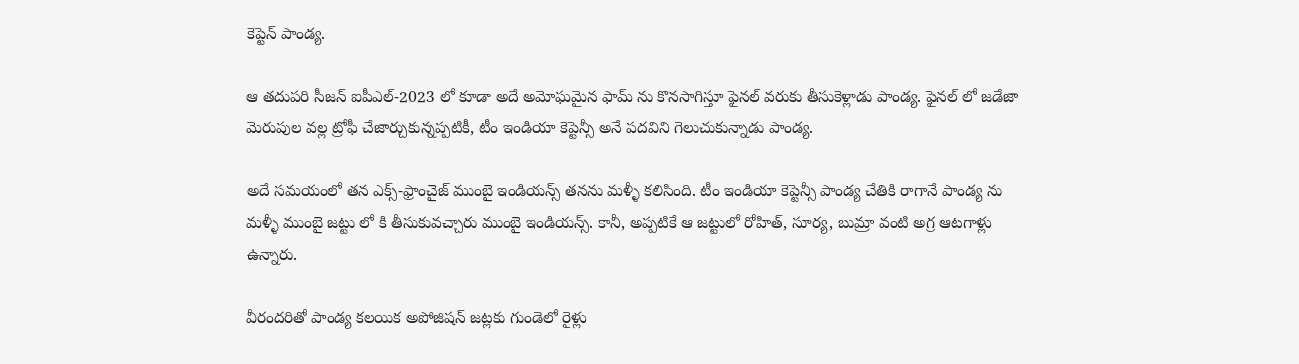కెప్టెన్ పాండ్య.

ఆ తదుపరి సీజన్ ఐపీఎల్-2023 లో కూడా అదే అమోఘమైన ఫామ్ ను కొనసాగిస్తూ ఫైనల్ వరుకు తీసుకెళ్లాడు పాండ్య. ఫైనల్ లో జడేజా మెరుపుల వల్ల ట్రోఫీ చేజార్చుకున్నప్పటికీ, టీం ఇండియా కెప్టెన్సీ అనే పదవిని గెలుచుకున్నాడు పాండ్య.

అదే సమయంలో తన ఎక్స్-ఫ్రాంచైజ్ ముంబై ఇండియన్స్ తనను మళ్ళీ కలిసింది. టీం ఇండియా కెప్టెన్సీ పాండ్య చేతికి రాగానే పాండ్య ను మళ్ళీ ముంబై జట్టు లో కి తీసుకువచ్చారు ముంబై ఇండియన్స్. కానీ, అప్పటికే ఆ జట్టులో రోహిత్, సూర్య, బుమ్రా వంటి అగ్ర ఆటగాళ్లు ఉన్నారు.

వీరందరితో పాండ్య కలయిక అపోజిషన్ జట్లకు గుండెలో రైళ్లు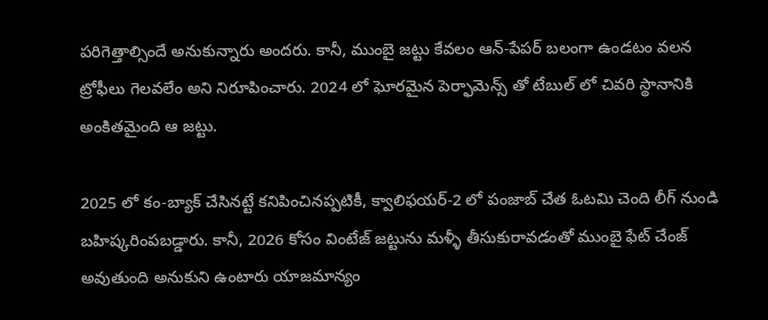పరిగెత్తాల్సిందే అనుకున్నారు అందరు. కానీ, ముంబై జట్టు కేవలం ఆన్-పేపర్ బలంగా ఉండటం వలన ట్రోఫీలు గెలవలేం అని నిరూపించారు. 2024 లో ఘోరమైన పెర్ఫామెన్స్ తో టేబుల్ లో చివరి స్థానానికి అంకితమైంది ఆ జట్టు.

2025 లో కం-బ్యాక్ చేసినట్టే కనిపించినప్పటికీ, క్వాలిఫయర్-2 లో పంజాబ్ చేత ఓటమి చెంది లీగ్ నుండి బహిష్కరింపబడ్డారు. కానీ, 2026 కోసం వింటేజ్ జట్టును మళ్ళీ తీసుకురావడంతో ముంబై ఫేట్ చేంజ్ అవుతుంది అనుకుని ఉంటారు యాజమాన్యం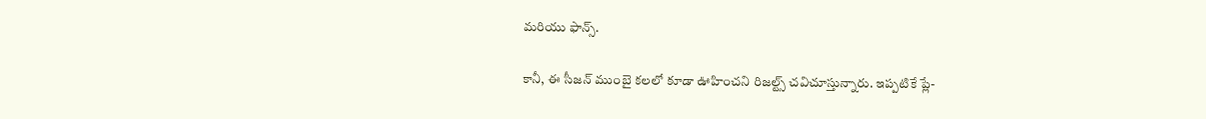మరియు ఫాన్స్.

కానీ, ఈ సీజన్ ముంబై కలలో కూడా ఊహించని రిజల్ట్స్ చవిచూస్తున్నారు. ఇప్పటికే ప్లే-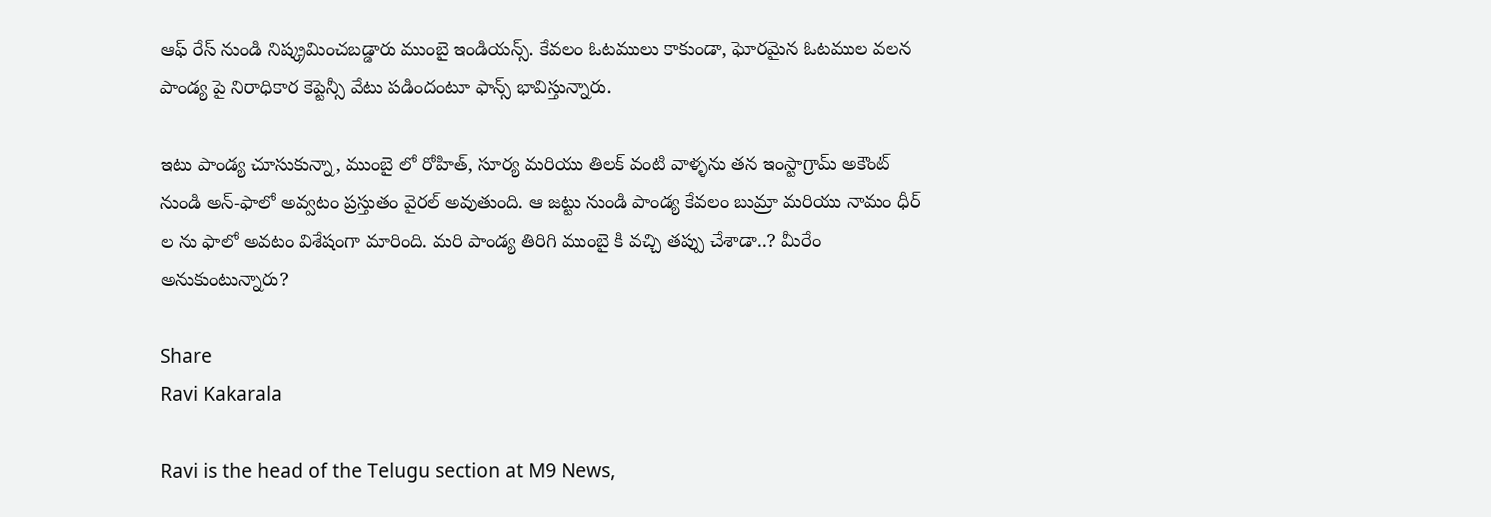ఆఫ్ రేస్ నుండి నిష్క్రమించబడ్డారు ముంబై ఇండియన్స్. కేవలం ఓటములు కాకుండా, ఘోరమైన ఓటముల వలన పాండ్య పై నిరాధికార కెప్టెన్సీ వేటు పడిందంటూ ఫాన్స్ భావిస్తున్నారు.

ఇటు పాండ్య చూసుకున్నా, ముంబై లో రోహిత్, సూర్య మరియు తిలక్ వంటి వాళ్ళను తన ఇంస్టాగ్రామ్ అకౌంట్ నుండి అన్-ఫాలో అవ్వటం ప్రస్తుతం వైరల్ అవుతుంది. ఆ జట్టు నుండి పాండ్య కేవలం బుమ్రా మరియు నామం ధీర్ ల ను ఫాలో అవటం విశేషంగా మారింది. మరి పాండ్య తిరిగి ముంబై కి వచ్చి తప్పు చేశాడా..? మీరేం అనుకుంటున్నారు?

Share
Ravi Kakarala

Ravi is the head of the Telugu section at M9 News,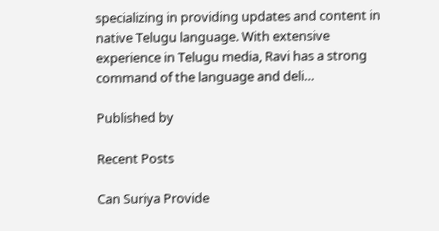specializing in providing updates and content in native Telugu language. With extensive experience in Telugu media, Ravi has a strong command of the language and deli…

Published by

Recent Posts

Can Suriya Provide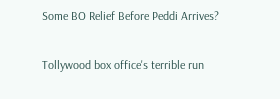Some BO Relief Before Peddi Arrives?

Tollywood box office's terrible run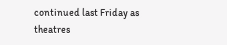continued last Friday as theatres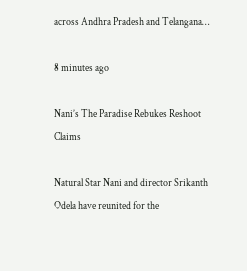across Andhra Pradesh and Telangana…

8 minutes ago

Nani’s The Paradise Rebukes Reshoot Claims

Natural Star Nani and director Srikanth Odela have reunited for the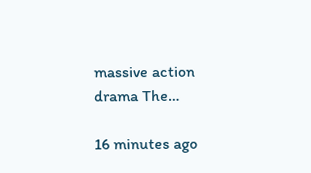massive action drama The…

16 minutes ago